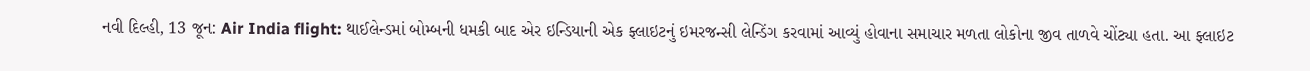નવી દિલ્હી, 13 જૂન: Air India flight: થાઈલેન્ડમાં બોમ્બની ધમકી બાદ એર ઇન્ડિયાની એક ફ્લાઇટનું ઇમરજન્સી લેન્ડિંગ કરવામાં આવ્યું હોવાના સમાચાર મળતા લોકોના જીવ તાળવે ચોંટ્યા હતા. આ ફ્લાઇટ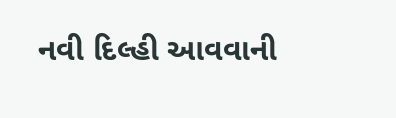નવી દિલ્હી આવવાની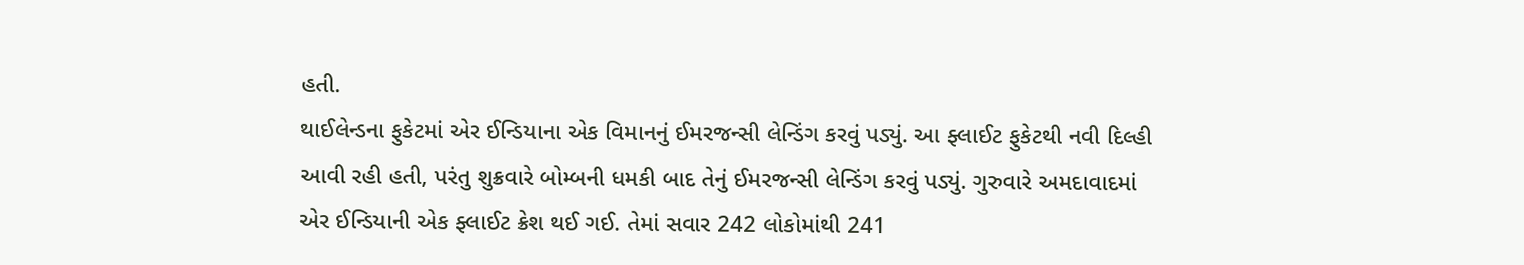હતી.
થાઈલેન્ડના ફુકેટમાં એર ઈન્ડિયાના એક વિમાનનું ઈમરજન્સી લેન્ડિંગ કરવું પડ્યું. આ ફ્લાઈટ ફુકેટથી નવી દિલ્હી આવી રહી હતી, પરંતુ શુક્રવારે બોમ્બની ધમકી બાદ તેનું ઈમરજન્સી લેન્ડિંગ કરવું પડ્યું. ગુરુવારે અમદાવાદમાં એર ઈન્ડિયાની એક ફ્લાઈટ ક્રેશ થઈ ગઈ. તેમાં સવાર 242 લોકોમાંથી 241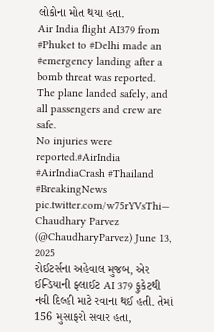લોકોના મોત થયા હતા.
Air India flight AI379 from #Phuket to #Delhi made an #emergency landing after a bomb threat was reported.
The plane landed safely, and all passengers and crew are safe.
No injuries were reported.#AirIndia #AirIndiaCrash #Thailand #BreakingNews pic.twitter.com/w75rYVsThi— Chaudhary Parvez (@ChaudharyParvez) June 13, 2025
રોઈટર્સના અહેવાલ મુજબ, એર ઈન્ડિયાની ફ્લાઈટ AI 379 ફુકેટથી નવી દિલ્હી માટે રવાના થઈ હતી. તેમાં 156 મુસાફરો સવાર હતા,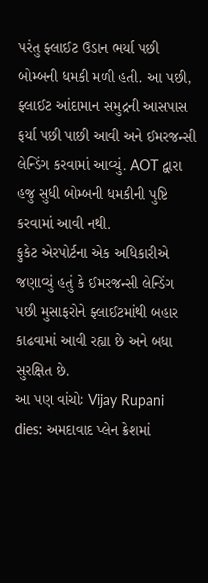પરંતુ ફ્લાઈટ ઉડાન ભર્યા પછી બોમ્બની ધમકી મળી હતી. આ પછી, ફ્લાઈટ આંદામાન સમુદ્રની આસપાસ ફર્યા પછી પાછી આવી અને ઈમરજન્સી લેન્ડિંગ કરવામાં આવ્યું. AOT દ્વારા હજુ સુધી બોમ્બની ધમકીની પુષ્ટિ કરવામાં આવી નથી.
ફુકેટ એરપોર્ટના એક અધિકારીએ જણાવ્યું હતું કે ઈમરજન્સી લેન્ડિંગ પછી મુસાફરોને ફ્લાઈટમાંથી બહાર કાઢવામાં આવી રહ્યા છે અને બધા સુરક્ષિત છે.
આ પણ વાંચોઃ Vijay Rupani dies: અમદાવાદ પ્લેન ક્રેશમાં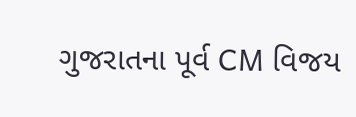ગુજરાતના પૂર્વ CM વિજય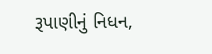રૂપાણીનું નિધન,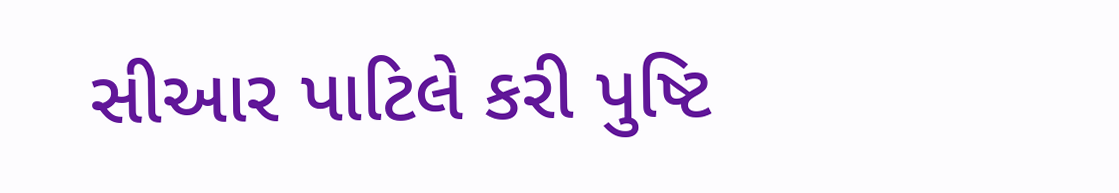સીઆર પાટિલે કરી પુષ્ટિ